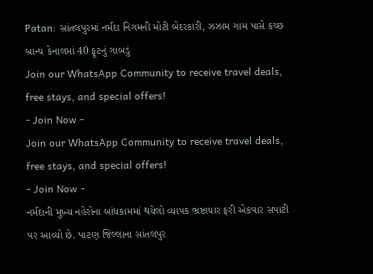Patan: સાંતલપુરમાં નર્મદા નિગમની મોટી બેદરકારી, ઝઝામ ગામ પાસે કચ્છ બ્રાન્ચ કેનાલમાં 40 ફૂટનું ગાબડું
Join our WhatsApp Community to receive travel deals, free stays, and special offers!
- Join Now -
Join our WhatsApp Community to receive travel deals, free stays, and special offers!
- Join Now -
નર્મદાની મુખ્ય નહેરોના બાંધકામમાં થયેલો વ્યાપક ભ્રષ્ટાચાર ફરી એકવાર સપાટી પર આવ્યો છે. પાટણ જિલ્લાના સાંતલપુર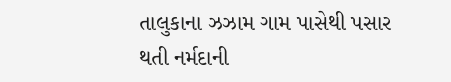તાલુકાના ઝઝામ ગામ પાસેથી પસાર થતી નર્મદાની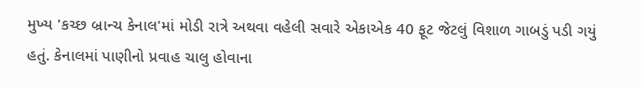મુખ્ય 'કચ્છ બ્રાન્ચ કેનાલ'માં મોડી રાત્રે અથવા વહેલી સવારે એકાએક 40 ફૂટ જેટલું વિશાળ ગાબડું પડી ગયું હતું. કેનાલમાં પાણીનો પ્રવાહ ચાલુ હોવાના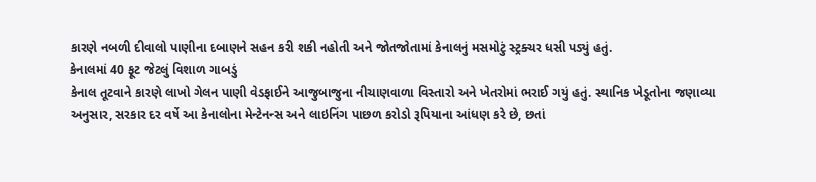કારણે નબળી દીવાલો પાણીના દબાણને સહન કરી શકી નહોતી અને જોતજોતામાં કેનાલનું મસમોટું સ્ટ્રક્ચર ધસી પડ્યું હતું.
કેનાલમાં 40 ફૂટ જેટલું વિશાળ ગાબડું
કેનાલ તૂટવાને કારણે લાખો ગેલન પાણી વેડફાઈને આજુબાજુના નીચાણવાળા વિસ્તારો અને ખેતરોમાં ભરાઈ ગયું હતું. સ્થાનિક ખેડૂતોના જણાવ્યા અનુસાર, સરકાર દર વર્ષે આ કેનાલોના મેન્ટેનન્સ અને લાઇનિંગ પાછળ કરોડો રૂપિયાના આંધણ કરે છે, છતાં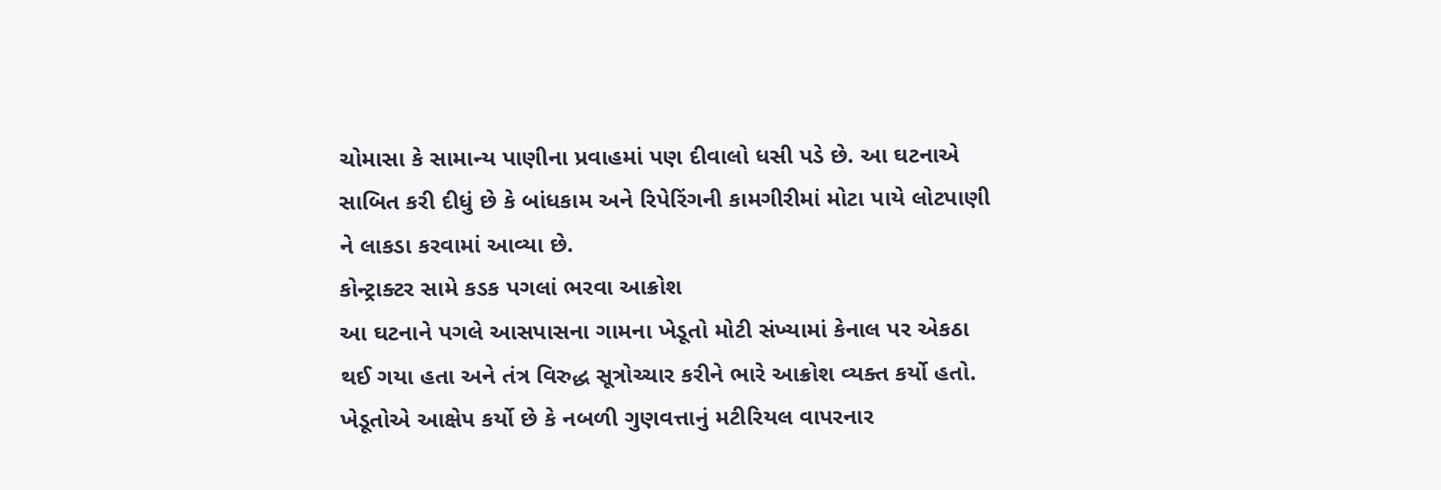ચોમાસા કે સામાન્ય પાણીના પ્રવાહમાં પણ દીવાલો ધસી પડે છે. આ ઘટનાએ સાબિત કરી દીધું છે કે બાંધકામ અને રિપેરિંગની કામગીરીમાં મોટા પાયે લોટપાણી ને લાકડા કરવામાં આવ્યા છે.
કોન્ટ્રાક્ટર સામે કડક પગલાં ભરવા આક્રોશ
આ ઘટનાને પગલે આસપાસના ગામના ખેડૂતો મોટી સંખ્યામાં કેનાલ પર એકઠા થઈ ગયા હતા અને તંત્ર વિરુદ્ધ સૂત્રોચ્ચાર કરીને ભારે આક્રોશ વ્યક્ત કર્યો હતો. ખેડૂતોએ આક્ષેપ કર્યો છે કે નબળી ગુણવત્તાનું મટીરિયલ વાપરનાર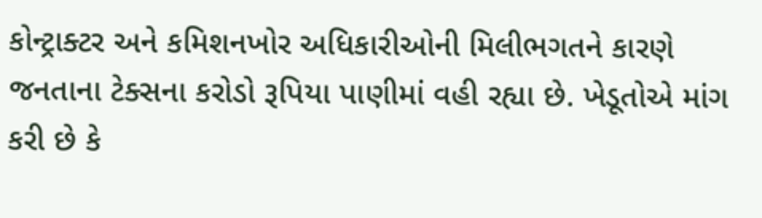કોન્ટ્રાક્ટર અને કમિશનખોર અધિકારીઓની મિલીભગતને કારણે જનતાના ટેક્સના કરોડો રૂપિયા પાણીમાં વહી રહ્યા છે. ખેડૂતોએ માંગ કરી છે કે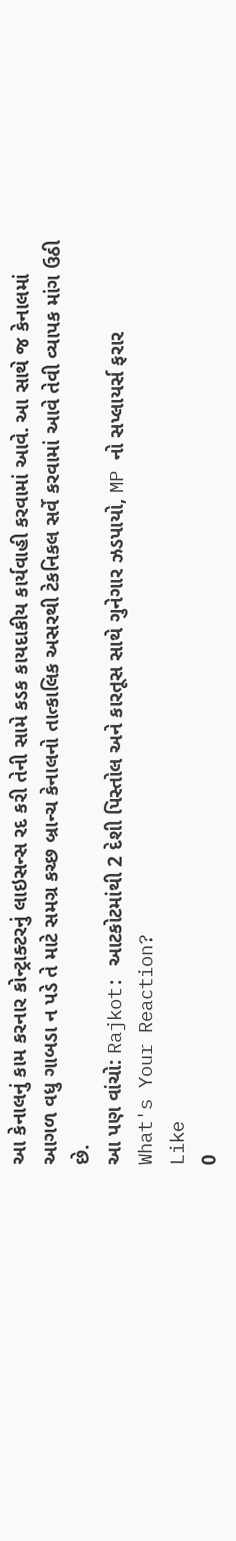આ કેનાલનું કામ કરનાર કોન્ટ્રાક્ટરનું લાઇસન્સ રદ કરી તેની સામે કડક કાયદાકીય કાર્યવાહી કરવામાં આવે. આ સાથે જ કેનાલમાં આગળ વધુ ગાબડા ન પડે તે માટે સમગ્ર કચ્છ બ્રાન્ચ કેનાલનો તાત્કાલિક અસરથી ટેકનિકલ સર્વે કરવામાં આવે તેવી વ્યાપક માંગ ઉઠી છે.
આ પણ વાંચો: Rajkot: આટકોટમાંથી 2 દેશી પિસ્તોલ અને કારતૂસ સાથે ગુનેગાર ઝડપાયો, MP નો સપ્લાયર્સ ફરાર
What's Your Reaction?
Like
0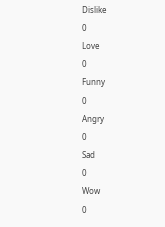Dislike
0
Love
0
Funny
0
Angry
0
Sad
0
Wow
0